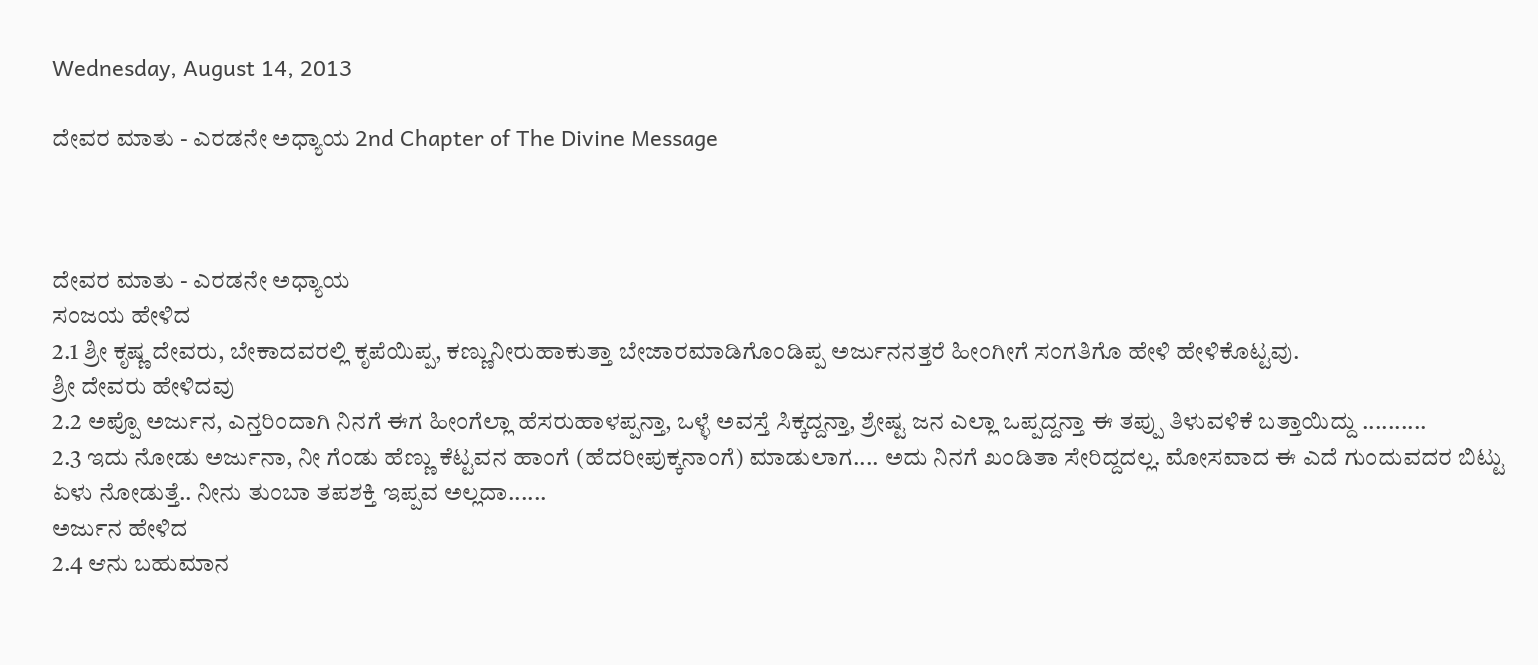Wednesday, August 14, 2013

ದೇವರ ಮಾತು - ಎರಡನೇ ಅಧ್ಯಾಯ 2nd Chapter of The Divine Message



ದೇವರ ಮಾತು - ಎರಡನೇ ಅಧ್ಯಾಯ
ಸಂಜಯ ಹೇಳಿದ
2.1 ಶ್ರೀ ಕೃಷ್ಣ ದೇವರು, ಬೇಕಾದವರಲ್ಲಿ ಕೃಪೆಯಿಪ್ಪ, ಕಣ್ಣುನೀರುಹಾಕುತ್ತಾ ಬೇಜಾರಮಾಡಿಗೊಂಡಿಪ್ಪ ಅರ್ಜುನನತ್ತರೆ ಹೀಂಗೀಗೆ ಸಂಗತಿಗೊ ಹೇಳಿ ಹೇಳಿಕೊಟ್ಟವು.
ಶ್ರೀ ದೇವರು ಹೇಳಿದವು
2.2 ಅಪ್ಪೊ ಅರ್ಜುನ, ಎನ್ತರಿಂದಾಗಿ ನಿನಗೆ ಈಗ ಹೀಂಗೆಲ್ಲಾ ಹೆಸರುಹಾಳಪ್ಪನ್ತಾ, ಒಳ್ಳೆ ಅವಸ್ತೆ ಸಿಕ್ಕದ್ದನ್ತಾ, ಶ್ರೇಷ್ಟ ಜನ ಎಲ್ಲಾ ಒಪ್ಪದ್ದನ್ತಾ ಈ ತಪ್ಪು ತಿಳುವಳಿಕೆ ಬತ್ತಾಯಿದ್ದು ..........
2.3 ಇದು ನೋಡು ಅರ್ಜುನಾ, ನೀ ಗೆಂಡು ಹೆಣ್ಣು ಕೆಟ್ಟವನ ಹಾಂಗೆ (ಹೆದರೀಪುಕ್ಕನಾಂಗೆ) ಮಾಡುಲಾಗ.... ಅದು ನಿನಗೆ ಖಂಡಿತಾ ಸೇರಿದ್ದದಲ್ಲ. ಮೋಸವಾದ ಈ ಎದೆ ಗುಂದುವದರ ಬಿಟ್ಟು ಏಳು ನೋಡುತ್ತೆ.. ನೀನು ತುಂಬಾ ತಪಶಕ್ತಿ ಇಪ್ಪವ ಅಲ್ಲದಾ......
ಅರ್ಜುನ ಹೇಳಿದ
2.4 ಆನು ಬಹುಮಾನ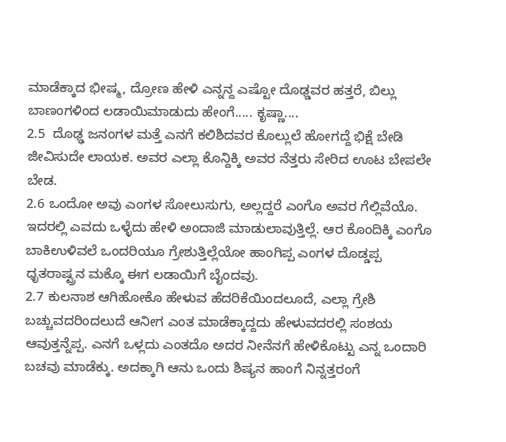ಮಾಡೆಕ್ಕಾದ ಭೀಷ್ಮ, ದ್ರೋಣ ಹೇಳಿ ಎನ್ನನ್ದ ಎಷ್ಟೋ ದೊಢ್ಡವರ ಹತ್ತರೆ, ಬಿಲ್ಲು ಬಾಣಂಗಳಿಂದ ಲಡಾಯಿಮಾಡುದು ಹೇಂಗೆ..... ಕೃಷ್ಣಾ....
2.5  ದೊಢ್ಢ ಜನಂಗಳ ಮತ್ತೆ ಎನಗೆ ಕಲಿಶಿದವರ ಕೊಲ್ಲುಲೆ ಹೋಗದ್ದೆ ಭಿಕ್ಷೆ ಬೇಡಿ ಜೀವಿಸುದೇ ಲಾಯಕ. ಅವರ ಎಲ್ಲಾ ಕೊನ್ದಿಕ್ಕಿ ಅವರ ನೆತ್ತರು ಸೇರಿದ ಊಟ ಬೇಪಲೇ ಬೇಡ.
2.6 ಒಂದೋ ಅವು ಎಂಗಳ ಸೋಲುಸುಗು, ಅಲ್ಲದ್ದರೆ ಎಂಗೊ ಅವರ ಗೆಲ್ಲಿವೆಯೊ. ಇದರಲ್ಲಿ ಎವದು ಒಳ್ಳೆದು ಹೇಳಿ ಅಂದಾಜಿ ಮಾಡುಲಾವುತ್ತಿಲ್ಲೆ. ಆರ ಕೊಂದಿಕ್ಕಿ ಎಂಗೊ ಬಾಕಿಉಳಿವಲೆ ಒಂದರಿಯೂ ಗ್ರೇಶುತ್ತಿಲ್ಲೆಯೋ ಹಾಂಗಿಪ್ಪ ಎಂಗಳ ದೊಡ್ಡಪ್ಪ ಧೃತರಾಷ್ಟ್ರನ ಮಕ್ಕೊ ಈಗ ಲಡಾಯಿಗೆ ಬೈಂದವು.
2.7 ಕುಲನಾಶ ಆಗಿಹೋಕೊ ಹೇಳುವ ಹೆದರಿಕೆಯಿಂದಲೂದೆ, ಎಲ್ಲಾ ಗ್ರೇಶಿ ಬಚ್ಚುವದರಿಂದಲುದೆ ಆನೀಗ ಎಂತ ಮಾಡೆಕ್ಕಾದ್ದದು ಹೇಳುವದರಲ್ಲಿ ಸಂಶಯ ಆವುತ್ತನ್ನೆಪ್ಪ. ಎನಗೆ ಒಳ್ಲದು ಎಂತದೊ ಅದರ ನೀನೆನಗೆ ಹೇಳಿಕೊಟ್ಟು ಎನ್ನ ಒಂದಾರಿ ಬಚವು ಮಾಡೆಕ್ಕು. ಅದಕ್ಕಾಗಿ ಆನು ಒಂದು ಶಿಷ್ಯನ ಹಾಂಗೆ ನಿನ್ನತ್ತರಂಗೆ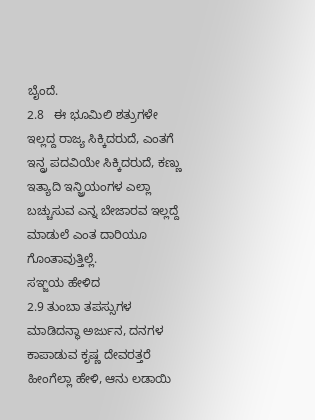ಬೈಂದೆ.
2.8   ಈ ಭೂಮಿಲಿ ಶತ್ರುಗಳೇ ಇಲ್ಲದ್ದ ರಾಜ್ಯ ಸಿಕ್ಕಿದರುದೆ, ಎಂತಗೆ ಇನ್ದ್ರ ಪದವಿಯೇ ಸಿಕ್ಕಿದರುದೆ, ಕಣ್ಣು ಇತ್ಯಾದಿ ಇನ್ಜ್ರಿಯಂಗಳ ಎಲ್ಲಾ ಬಚ್ಚುಸುವ ಎನ್ನ ಬೇಜಾರವ ಇಲ್ಲದ್ದೆ ಮಾಡುಲೆ ಎಂತ ದಾರಿಯೂ ಗೊಂತಾವುತ್ತಿಲ್ಲೆ.
ಸಞ್ಜಯ ಹೇಳಿದ
2.9 ತುಂಬಾ ತಪಸ್ಸುಗಳ ಮಾಡಿದನ್ಥಾ ಅರ್ಜುನ, ದನಗಳ ಕಾಪಾಡುವ ಕೃಷ್ಣ ದೇವರತ್ತರೆ ಹೀಂಗೆಲ್ಲಾ ಹೇಳಿ, ಆನು ಲಡಾಯಿ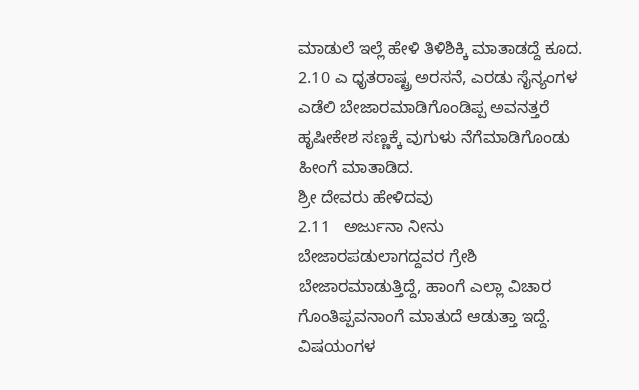ಮಾಡುಲೆ ಇಲ್ಲೆ ಹೇಳಿ ತಿಳಿಶಿಕ್ಕಿ ಮಾತಾಡದ್ದೆ ಕೂದ.
2.10 ಎ ಧೃತರಾಷ್ಟ್ರ ಅರಸನೆ, ಎರಡು ಸೈನ್ಯಂಗಳ ಎಡೆಲಿ ಬೇಜಾರಮಾಡಿಗೊಂಡಿಪ್ಪ ಅವನತ್ತರೆ ಹೃಷೀಕೇಶ ಸಣ್ಣಕ್ಕೆ ವುಗುಳು ನೆಗೆಮಾಡಿಗೊಂಡು ಹೀಂಗೆ ಮಾತಾಡಿದ.
ಶ್ರೀ ದೇವರು ಹೇಳಿದವು
2.11   ಅರ್ಜುನಾ ನೀನು ಬೇಜಾರಪಡುಲಾಗದ್ದವರ ಗ್ರೇಶಿ ಬೇಜಾರಮಾಡುತ್ತಿದ್ದೆ, ಹಾಂಗೆ ಎಲ್ಲಾ ವಿಚಾರ ಗೊಂತಿಪ್ಪವನಾಂಗೆ ಮಾತುದೆ ಆಡುತ್ತಾ ಇದ್ದೆ. ವಿಷಯಂಗಳ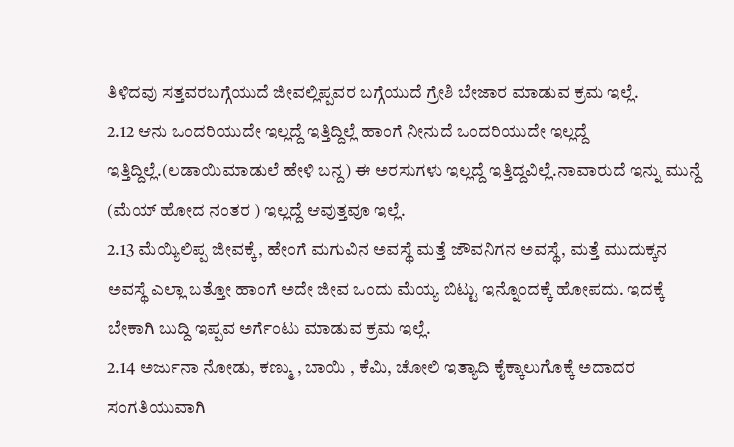ತಿಳಿದವು ಸತ್ತವರಬಗ್ಗೆಯುದೆ ಜೀವಲ್ಲಿಪ್ಪವರ ಬಗ್ಗೆಯುದೆ ಗ್ರೇಶಿ ಬೇಜಾರ ಮಾಡುವ ಕ್ರಮ ಇಲ್ಲೆ.
2.12 ಆನು ಒಂದರಿಯುದೇ ಇಲ್ಲದ್ದೆ ಇತ್ತಿದ್ದಿಲ್ಲೆ ಹಾಂಗೆ ನೀನುದೆ ಒಂದರಿಯುದೇ ಇಲ್ಲದ್ದೆ ಇತ್ತಿದ್ದಿಲ್ಲೆ.(ಲಡಾಯಿಮಾಡುಲೆ ಹೇಳಿ ಬನ್ದ) ಈ ಅರಸುಗಳು ಇಲ್ಲದ್ದೆ ಇತ್ತಿದ್ದವಿಲ್ಲೆ.ನಾವಾರುದೆ ಇನ್ನು ಮುನ್ದೆ (ಮೆಯ್ ಹೋದ ನಂತರ ) ಇಲ್ಲದ್ದೆ ಆವುತ್ತವೂ ಇಲ್ಲೆ.
2.13 ಮೆಯ್ಯಿಲಿಪ್ಪ ಜೀವಕ್ಕೆ, ಹೇಂಗೆ ಮಗುವಿನ ಅವಸ್ಥೆ ಮತ್ತೆ ಜೌವನಿಗನ ಅವಸ್ಥೆ, ಮತ್ತೆ ಮುದುಕ್ಕನ ಅವಸ್ಥೆ ಎಲ್ಲಾ ಬತ್ತೋ ಹಾಂಗೆ ಅದೇ ಜೀವ ಒಂದು ಮೆಯ್ಯ ಬಿಟ್ಟು ಇನ್ನೊಂದಕ್ಕೆ ಹೋಪದು. ಇದಕ್ಕೆ ಬೇಕಾಗಿ ಬುದ್ದಿ ಇಪ್ಪವ ಅರ್ಗೆಂಟು ಮಾಡುವ ಕ್ರಮ ಇಲ್ಲೆ.
2.14 ಅರ್ಜುನಾ ನೋಡು, ಕಣ್ಮು , ಬಾಯಿ , ಕೆಮಿ, ಚೋಲಿ ಇತ್ಯಾದಿ ಕೈಕ್ಕಾಲುಗೊಕ್ಕೆ ಅದಾದರ ಸಂಗತಿಯುವಾಗಿ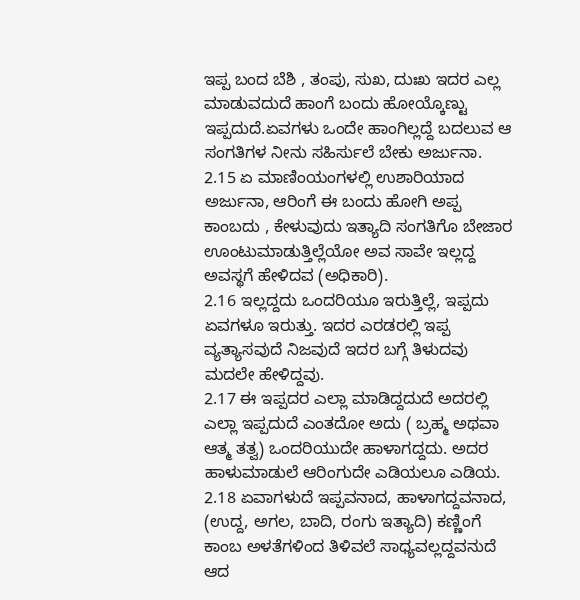ಇಪ್ಪ ಬಂದ ಬೆಶಿ , ತಂಪು, ಸುಖ, ದುಃಖ ಇದರ ಎಲ್ಲ ಮಾಡುವದುದೆ ಹಾಂಗೆ ಬಂದು ಹೋಯ್ಕೊಣ್ಟು ಇಪ್ಪದುದೆ.ಏವಗಳು ಒಂದೇ ಹಾಂಗಿಲ್ಲದ್ದೆ ಬದಲುವ ಆ ಸಂಗತಿಗಳ ನೀನು ಸಹಿರ್ಸುಲೆ ಬೇಕು ಅರ್ಜುನಾ.
2.15 ಏ ಮಾಣಿಂಯಂಗಳಲ್ಲಿ ಉಶಾರಿಯಾದ ಅರ್ಜುನಾ, ಆರಿಂಗೆ ಈ ಬಂದು ಹೋಗಿ ಅಪ್ಪ ಕಾಂಬದು , ಕೇಳುವುದು ಇತ್ಯಾದಿ ಸಂಗತಿಗೊ ಬೇಜಾರ ಊಂಟುಮಾಡುತ್ತಿಲ್ಲೆಯೋ ಅವ ಸಾವೇ ಇಲ್ಲದ್ದ ಅವಸ್ಥಗೆ ಹೇಳಿದವ (ಅಧಿಕಾರಿ).
2.16 ಇಲ್ಲದ್ದದು ಒಂದರಿಯೂ ಇರುತ್ತಿಲ್ಲೆ, ಇಪ್ಪದು ಏವಗಳೂ ಇರುತ್ತು. ಇದರ ಎರಡರಲ್ಲಿ ಇಪ್ಪ ವ್ಯತ್ಯಾಸವುದೆ ನಿಜವುದೆ ಇದರ ಬಗ್ಗೆ ತಿಳುದವು ಮದಲೇ ಹೇಳಿದ್ದವು.
2.17 ಈ ಇಪ್ಪದರ ಎಲ್ಲಾ ಮಾಡಿದ್ದದುದೆ ಅದರಲ್ಲಿ ಎಲ್ಲಾ ಇಪ್ಪದುದೆ ಎಂತದೋ ಅದು ( ಬ್ರಹ್ಮ ಅಥವಾ ಆತ್ಮ ತತ್ವ) ಒಂದರಿಯುದೇ ಹಾಳಾಗದ್ದದು. ಅದರ ಹಾಳುಮಾಡುಲೆ ಆರಿಂಗುದೇ ಎಡಿಯಲೂ ಎಡಿಯ.
2.18 ಏವಾಗಳುದೆ ಇಪ್ಪವನಾದ, ಹಾಳಾಗದ್ದವನಾದ, (ಉದ್ದ, ಅಗಲ, ಬಾದಿ, ರಂಗು ಇತ್ಯಾದಿ) ಕಣ್ಣಿಂಗೆ ಕಾಂಬ ಅಳತೆಗಳಿಂದ ತಿಳಿವಲೆ ಸಾಧ್ಯವಲ್ಲದ್ದವನುದೆ ಆದ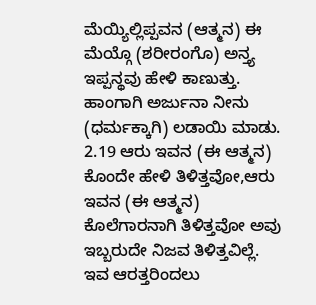ಮೆಯ್ಯಿಲ್ಲಿಪ್ಪವನ (ಆತ್ಮನ) ಈ ಮೆಯ್ಗೊ (ಶರೀರಂಗೊ) ಅನ್ತ್ಯ ಇಪ್ಪನ್ಥವು ಹೇಳಿ ಕಾಣುತ್ತು. ಹಾಂಗಾಗಿ ಅರ್ಜುನಾ ನೀನು (ಧರ್ಮಕ್ಕಾಗಿ) ಲಡಾಯಿ ಮಾಡು.
2.19 ಆರು ಇವನ (ಈ ಆತ್ಮನ) ಕೊಂದೇ ಹೇಳಿ ತಿಳಿತ್ತವೋ,ಆರು ಇವನ (ಈ ಆತ್ಮನ) ಕೊಲೆಗಾರನಾಗಿ ತಿಳಿತ್ತವೋ ಅವು ಇಬ್ಬರುದೇ ನಿಜವ ತಿಳಿತ್ತವಿಲ್ಲೆ. ಇವ ಆರತ್ತರಿಂದಲು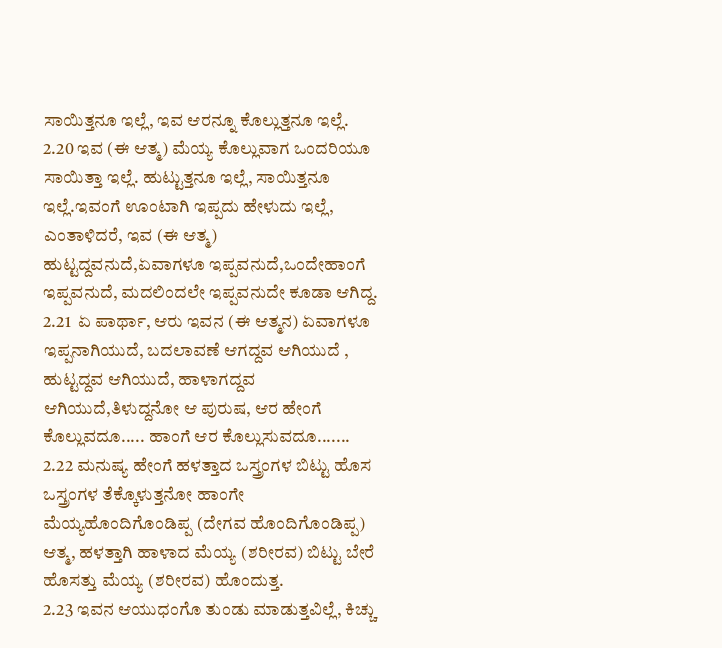ಸಾಯಿತ್ತನೂ ಇಲ್ಲೆ, ಇವ ಆರನ್ನೂ ಕೊಲ್ಲುತ್ತನೂ ಇಲ್ಲೆ.
2.20 ಇವ (ಈ ಆತ್ಮ) ಮೆಯ್ಯ ಕೊಲ್ಲುವಾಗ ಒಂದರಿಯೂ ಸಾಯಿತ್ತಾ ಇಲ್ಲೆ. ಹುಟ್ಟುತ್ತನೂ ಇಲ್ಲೆ, ಸಾಯಿತ್ತನೂ ಇಲ್ಲೆ.ಇವಂಗೆ ಊಂಟಾಗಿ ಇಪ್ಪದು ಹೇಳುದು ಇಲ್ಲೆ, ಎಂತಾಳಿದರೆ, ಇವ (ಈ ಆತ್ಮ) ಹುಟ್ಟದ್ದವನುದೆ,ಏವಾಗಳೂ ಇಪ್ಪವನುದೆ,ಒಂದೇಹಾಂಗೆ ಇಪ್ಪವನುದೆ, ಮದಲಿಂದಲೇ ಇಪ್ಪವನುದೇ ಕೂಡಾ ಆಗಿದ್ದ.
2.21  ಏ ಪಾರ್ಥಾ, ಆರು ಇವನ (ಈ ಆತ್ಮನ) ಏವಾಗಳೂ ಇಪ್ಪನಾಗಿಯುದೆ, ಬದಲಾವಣೆ ಆಗದ್ದವ ಆಗಿಯುದೆ , ಹುಟ್ಟದ್ದವ ಆಗಿಯುದೆ, ಹಾಳಾಗದ್ದವ ಆಗಿಯುದೆ,ತಿಳುದ್ದನೋ ಆ ಪುರುಷ, ಆರ ಹೇಂಗೆ ಕೊಲ್ಲುವದೂ..... ಹಾಂಗೆ ಆರ ಕೊಲ್ಲುಸುವದೂ.......
2.22 ಮನುಷ್ಯ ಹೇಂಗೆ ಹಳತ್ತಾದ ಒಸ್ತ್ರಂಗಳ ಬಿಟ್ಟು ಹೊಸ ಒಸ್ತ್ರಂಗಳ ತೆಕ್ಕೊಳುತ್ತನೋ ಹಾಂಗೇ ಮೆಯ್ಯಹೊಂದಿಗೊಂಡಿಪ್ಪ (ದೇಗವ ಹೊಂದಿಗೊಂಡಿಪ್ಪ) ಆತ್ಮ, ಹಳತ್ತಾಗಿ ಹಾಳಾದ ಮೆಯ್ಯ (ಶರೀರವ) ಬಿಟ್ಟು ಬೇರೆ ಹೊಸತ್ತು ಮೆಯ್ಯ (ಶರೀರವ) ಹೊಂದುತ್ತ.
2.23 ಇವನ ಆಯುಧಂಗೊ ತುಂಡು ಮಾಡುತ್ತವಿಲ್ಲೆ, ಕಿಚ್ಚು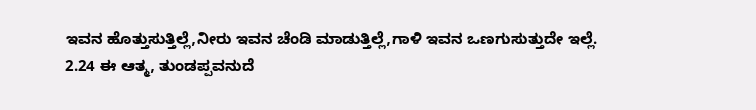ಇವನ ಹೊತ್ತುಸುತ್ತಿಲ್ಲೆ,ನೀರು ಇವನ ಚೆಂಡಿ ಮಾಡುತ್ತಿಲ್ಲೆ,ಗಾಳಿ ಇವನ ಒಣಗುಸುತ್ತುದೇ ಇಲ್ಲೆ.
2.24 ಈ ಆತ್ಮ, ತುಂಡಪ್ಪವನುದೆ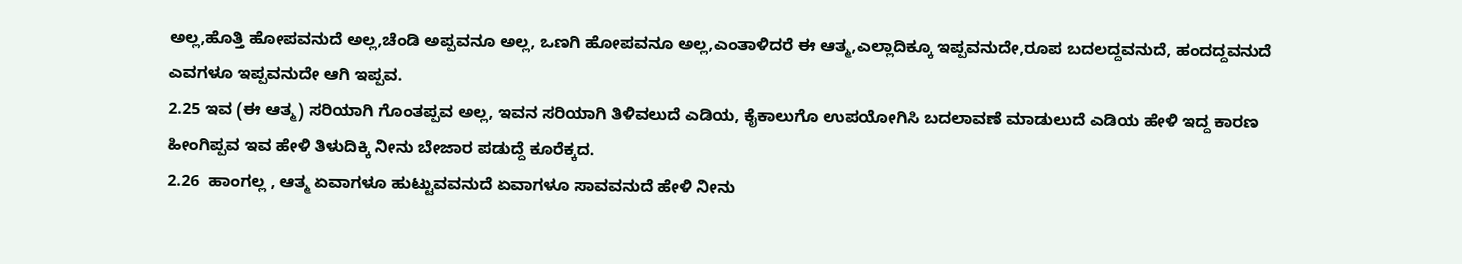ಅಲ್ಲ,ಹೊತ್ತಿ ಹೋಪವನುದೆ ಅಲ್ಲ,ಚೆಂಡಿ ಅಪ್ಪವನೂ ಅಲ್ಲ, ಒಣಗಿ ಹೋಪವನೂ ಅಲ್ಲ,ಎಂತಾಳಿದರೆ ಈ ಆತ್ಮ,ಎಲ್ಲಾದಿಕ್ಕೂ ಇಪ್ಪವನುದೇ,ರೂಪ ಬದಲದ್ದವನುದೆ, ಹಂದದ್ದವನುದೆ ಎವಗಳೂ ಇಪ್ಪವನುದೇ ಆಗಿ ಇಪ್ಪವ.
2.25 ಇವ (ಈ ಆತ್ಮ) ಸರಿಯಾಗಿ ಗೊಂತಪ್ಪವ ಅಲ್ಲ, ಇವನ ಸರಿಯಾಗಿ ತಿಳಿವಲುದೆ ಎಡಿಯ, ಕೈಕಾಲುಗೊ ಉಪಯೋಗಿಸಿ ಬದಲಾವಣೆ ಮಾಡುಲುದೆ ಎಡಿಯ ಹೇಳಿ ಇದ್ದ ಕಾರಣ ಹೀಂಗಿಪ್ಪವ ಇವ ಹೇಳಿ ತಿಳುದಿಕ್ಕಿ ನೀನು ಬೇಜಾರ ಪಡುದ್ದೆ ಕೂರೆಕ್ಕದ.
2.26  ಹಾಂಗಲ್ಲ , ಆತ್ಮ ಏವಾಗಳೂ ಹುಟ್ಟುವವನುದೆ ಏವಾಗಳೂ ಸಾವವನುದೆ ಹೇಳಿ ನೀನು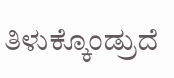ತಿಳುಕ್ಕೊಂಡ್ರುದೆ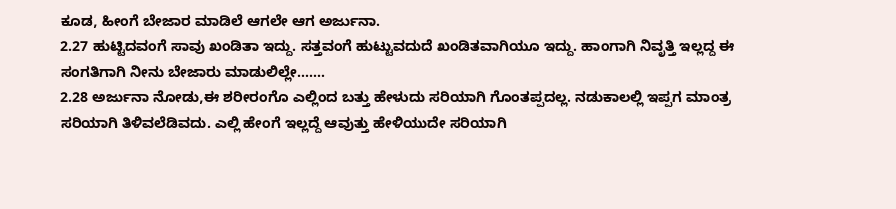ಕೂಡ, ಹೀಂಗೆ ಬೇಜಾರ ಮಾಡಿಲೆ ಆಗಲೇ ಆಗ ಅರ್ಜುನಾ.
2.27 ಹುಟ್ಟಿದವಂಗೆ ಸಾವು ಖಂಡಿತಾ ಇದ್ದು. ಸತ್ತವಂಗೆ ಹುಟ್ಟುವದುದೆ ಖಂಡಿತವಾಗಿಯೂ ಇದ್ದು. ಹಾಂಗಾಗಿ ನಿವೃತ್ತಿ ಇಲ್ಲದ್ದ ಈ ಸಂಗತಿಗಾಗಿ ನೀನು ಬೇಜಾರು ಮಾಡುಲಿಲ್ಲೇ.......
2.28 ಅರ್ಜುನಾ ನೋಡು,ಈ ಶರೀರಂಗೊ ಎಲ್ಲಿಂದ ಬತ್ತು ಹೇಳುದು ಸರಿಯಾಗಿ ಗೊಂತಪ್ಪದಲ್ಲ. ನಡುಕಾಲಲ್ಲಿ ಇಪ್ಪಗ ಮಾಂತ್ರ ಸರಿಯಾಗಿ ತಿಳಿವಲೆಡಿವದು. ಎಲ್ಲಿ ಹೇಂಗೆ ಇಲ್ಲದ್ದೆ ಆವುತ್ತು ಹೇಳಿಯುದೇ ಸರಿಯಾಗಿ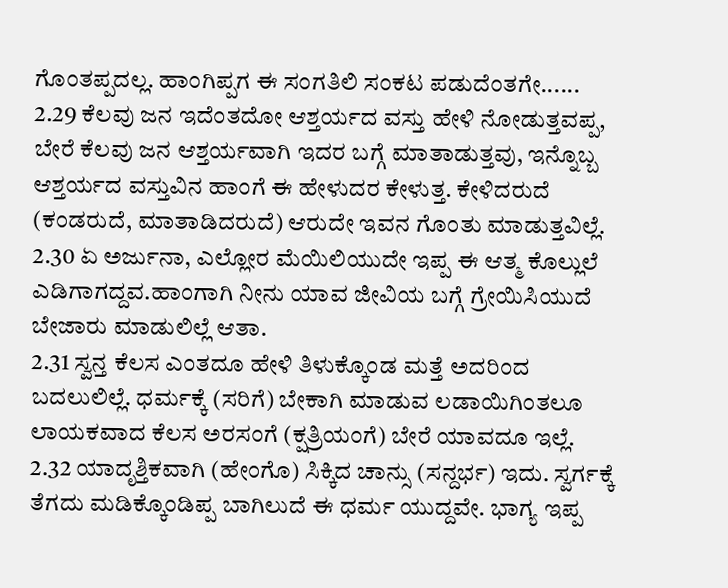ಗೊಂತಪ್ಪದಲ್ಲ. ಹಾಂಗಿಪ್ಪಗ ಈ ಸಂಗತಿಲಿ ಸಂಕಟ ಪಡುದೆಂತಗೇ......
2.29 ಕೆಲವು ಜನ ಇದೆಂತದೋ ಆಶ್ತರ್ಯದ ವಸ್ತು ಹೇಳಿ ನೋಡುತ್ತವಪ್ಪ, ಬೇರೆ ಕೆಲವು ಜನ ಆಶ್ತರ್ಯವಾಗಿ ಇದರ ಬಗ್ಗೆ ಮಾತಾಡುತ್ತವು, ಇನ್ನೊಬ್ಬ ಆಶ್ತರ್ಯದ ವಸ್ತುವಿನ ಹಾಂಗೆ ಈ ಹೇಳುದರ ಕೇಳುತ್ತ. ಕೇಳಿದರುದೆ (ಕಂಡರುದೆ, ಮಾತಾಡಿದರುದೆ) ಆರುದೇ ಇವನ ಗೊಂತು ಮಾಡುತ್ತವಿಲ್ಲೆ.
2.30 ಏ ಅರ್ಜುನಾ, ಎಲ್ಲೋರ ಮೆಯಿಲಿಯುದೇ ಇಪ್ಪ ಈ ಆತ್ಮ ಕೊಲ್ಲುಲೆ ಎಡಿಗಾಗದ್ದವ.ಹಾಂಗಾಗಿ ನೀನು ಯಾವ ಜೀವಿಯ ಬಗ್ಗೆ ಗ್ರೇಯಿಸಿಯುದೆ ಬೇಜಾರು ಮಾಡುಲಿಲ್ಲೆ ಆತಾ.
2.31 ಸ್ವನ್ತ ಕೆಲಸ ಎಂತದೂ ಹೇಳಿ ತಿಳುಕ್ಕೊಂಡ ಮತ್ತೆ ಅದರಿಂದ ಬದಲುಲಿಲ್ಲೆ. ಧರ್ಮಕ್ಕೆ (ಸರಿಗೆ) ಬೇಕಾಗಿ ಮಾಡುವ ಲಡಾಯಿಗಿಂತಲೂ ಲಾಯಕವಾದ ಕೆಲಸ ಅರಸಂಗೆ (ಕ್ಷತ್ರಿಯಂಗೆ) ಬೇರೆ ಯಾವದೂ ಇಲ್ಲೆ.
2.32 ಯಾದೃಶ್ತಿಕವಾಗಿ (ಹೇಂಗೊ) ಸಿಕ್ಕಿದ ಚಾನ್ಸು (ಸನ್ದರ್ಭ) ಇದು. ಸ್ವರ್ಗಕ್ಕೆ ತೆಗದು ಮಡಿಕ್ಕೊಂಡಿಪ್ಪ ಬಾಗಿಲುದೆ ಈ ಧರ್ಮ ಯುದ್ದವೇ. ಭಾಗ್ಯ ಇಪ್ಪ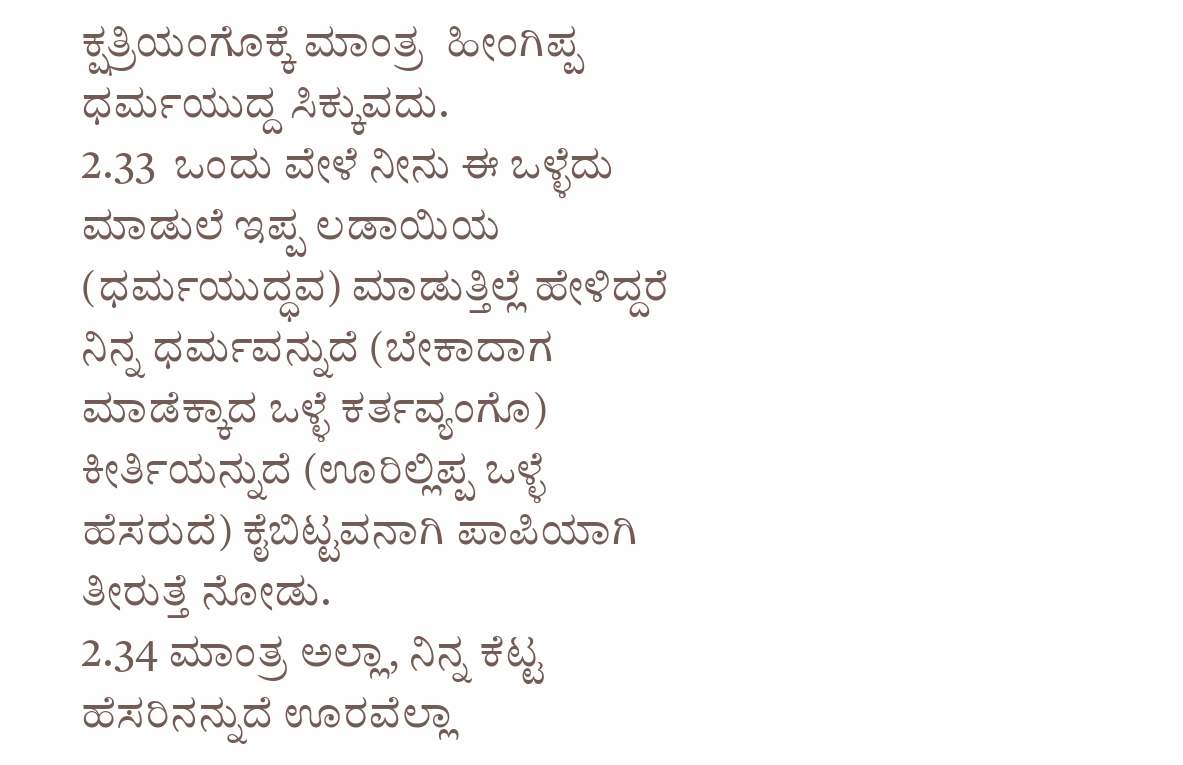ಕ್ಷತ್ರಿಯಂಗೊಕ್ಕೆ ಮಾಂತ್ರ  ಹೀಂಗಿಪ್ಪ ಧರ್ಮಯುದ್ದ ಸಿಕ್ಕುವದು.
2.33  ಒಂದು ವೇಳೆ ನೀನು ಈ ಒಳ್ಳೆದು ಮಾಡುಲೆ ಇಪ್ಪ ಲಡಾಯಿಯ (ಧರ್ಮಯುದ್ಧವ) ಮಾಡುತ್ತಿಲ್ಲೆ ಹೇಳಿದ್ದರೆ ನಿನ್ನ ಧರ್ಮವನ್ನುದೆ (ಬೇಕಾದಾಗ ಮಾಡೆಕ್ಕಾದ ಒಳ್ಳೆ ಕರ್ತವ್ಯಂಗೊ) ಕೀರ್ತಿಯನ್ನುದೆ (ಊರಿಲ್ಲಿಪ್ಪ ಒಳ್ಳೆ ಹೆಸರುದೆ) ಕೈಬಿಟ್ಟವನಾಗಿ ಪಾಪಿಯಾಗಿ ತೀರುತ್ತೆ ನೋಡು.
2.34 ಮಾಂತ್ರ ಅಲ್ಲಾ, ನಿನ್ನ ಕೆಟ್ಟ ಹೆಸರಿನನ್ನುದೆ ಊರವೆಲ್ಲಾ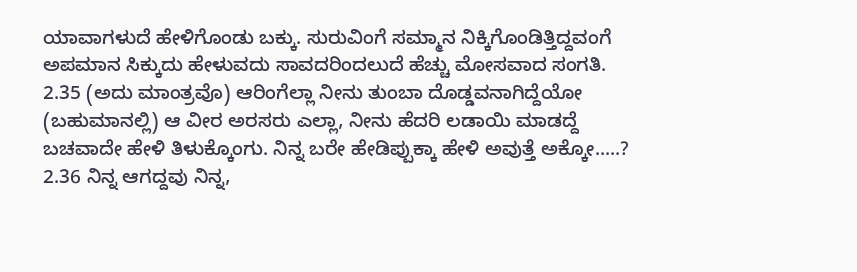ಯಾವಾಗಳುದೆ ಹೇಳಿಗೊಂಡು ಬಕ್ಕು. ಸುರುವಿಂಗೆ ಸಮ್ಮಾನ ನಿಕ್ಕಿಗೊಂಡಿತ್ತಿದ್ದವಂಗೆ ಅಪಮಾನ ಸಿಕ್ಕುದು ಹೇಳುವದು ಸಾವದರಿಂದಲುದೆ ಹೆಚ್ಚು ಮೋಸವಾದ ಸಂಗತಿ.
2.35 (ಅದು ಮಾಂತ್ರವೊ) ಆರಿಂಗೆಲ್ಲಾ ನೀನು ತುಂಬಾ ದೊಡ್ಡವನಾಗಿದ್ದೆಯೋ (ಬಹುಮಾನಲ್ಲಿ) ಆ ವೀರ ಅರಸರು ಎಲ್ಲಾ, ನೀನು ಹೆದರಿ ಲಡಾಯಿ ಮಾಡದ್ದೆ ಬಚವಾದೇ ಹೇಳಿ ತಿಳುಕ್ಕೊಂಗು. ನಿನ್ನ ಬರೇ ಹೇಡಿಪ್ಪುಕ್ಕಾ ಹೇಳಿ ಅವುತ್ತೆ ಅಕ್ಕೋ.....?
2.36 ನಿನ್ನ ಆಗದ್ದವು ನಿನ್ನ,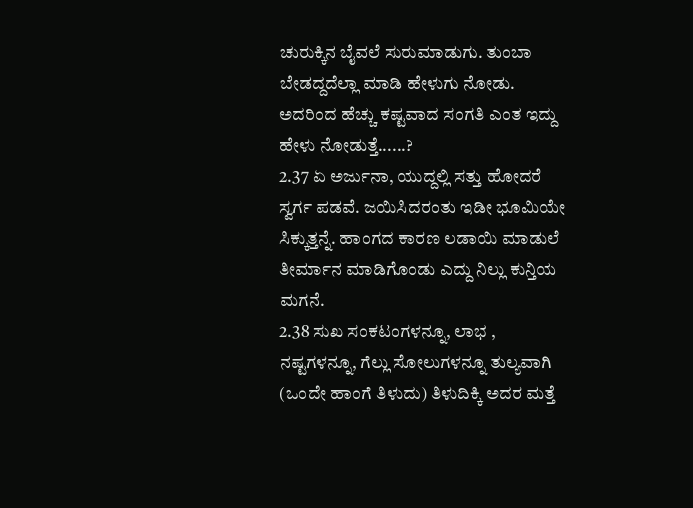ಚುರುಕ್ಕಿನ ಬೈವಲೆ ಸುರುಮಾಡುಗು. ತುಂಬಾ ಬೇಡದ್ದದೆಲ್ಲಾ ಮಾಡಿ ಹೇಳುಗು ನೋಡು. ಅದರಿಂದ ಹೆಚ್ಚು ಕಷ್ಟವಾದ ಸಂಗತಿ ಎಂತ ಇದ್ದು ಹೇಳು ನೋಡುತ್ತೆ......?
2.37 ಏ ಅರ್ಜುನಾ, ಯುದ್ದಲ್ಲಿ ಸತ್ತು ಹೋದರೆ ಸ್ವರ್ಗ ಪಡವೆ. ಜಯಿಸಿದರಂತು ಇಡೀ ಭೂಮಿಯೇ ಸಿಕ್ಕುತ್ತನ್ನೆ. ಹಾಂಗದ ಕಾರಣ ಲಡಾಯಿ ಮಾಡುಲೆ ತೀರ್ಮಾನ ಮಾಡಿಗೊಂಡು ಎದ್ದು ನಿಲ್ಲು ಕುನ್ತಿಯ ಮಗನೆ.
2.38 ಸುಖ ಸಂಕಟಂಗಳನ್ನೂ, ಲಾಭ , ನಷ್ಟಗಳನ್ನೂ, ಗೆಲ್ಲು ಸೋಲುಗಳನ್ನೂ ತುಲ್ಯವಾಗಿ (ಒಂದೇ ಹಾಂಗೆ ತಿಳುದು) ತಿಳುದಿಕ್ಕಿ ಅದರ ಮತ್ತೆ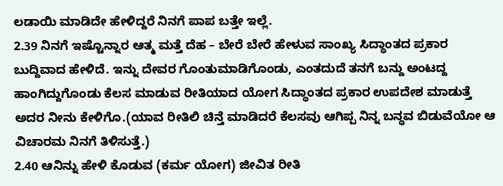ಲಡಾಯಿ ಮಾಡಿದೇ ಹೇಳಿದ್ದರೆ ನಿನಗೆ ಪಾಪ ಬತ್ತೇ ಇಲ್ಲೆ.
2.39 ನಿನಗೆ ಇಷ್ಟೊನ್ನಾರ ಆತ್ಮ ಮತ್ತೆ ದೆಹ – ಬೇರೆ ಬೇರೆ ಹೇಳುವ ಸಾಂಖ್ಯ ಸಿದ್ಧಾಂತದ ಪ್ರಕಾರ ಬುದ್ದಿವಾದ ಹೇಳಿದೆ. ಇನ್ನು ದೇವರ ಗೊಂತುಮಾಡಿಗೊಂಡು, ಎಂತದುದೆ ತನಗೆ ಬನ್ದು ಅಂಟದ್ದ ಹಾಂಗಿದ್ದುಗೊಂಡು ಕೆಲಸ ಮಾಡುವ ರೀತಿಯಾದ ಯೋಗ ಸಿದ್ಧಾಂತದ ಪ್ರಕಾರ ಉಪದೇಶ ಮಾಡುತ್ತೆ ಅದರ ನೀನು ಕೇಳಿಗೊ.(ಯಾವ ರೀತಿಲಿ ಚಿನ್ತೆ ಮಾಡಿದರೆ ಕೆಲಸವು ಆಗಿಪ್ಪ ನಿನ್ನ ಬನ್ಧವ ಬಿಡುವೆಯೋ ಆ ವಿಚಾರಮ ನಿನಗೆ ತಿಳಿಸುತ್ತೆ.)
2.40 ಆನಿನ್ನು ಹೇಳಿ ಕೊಡುವ (ಕರ್ಮ ಯೋಗ) ಜೀವಿತ ರೀತಿ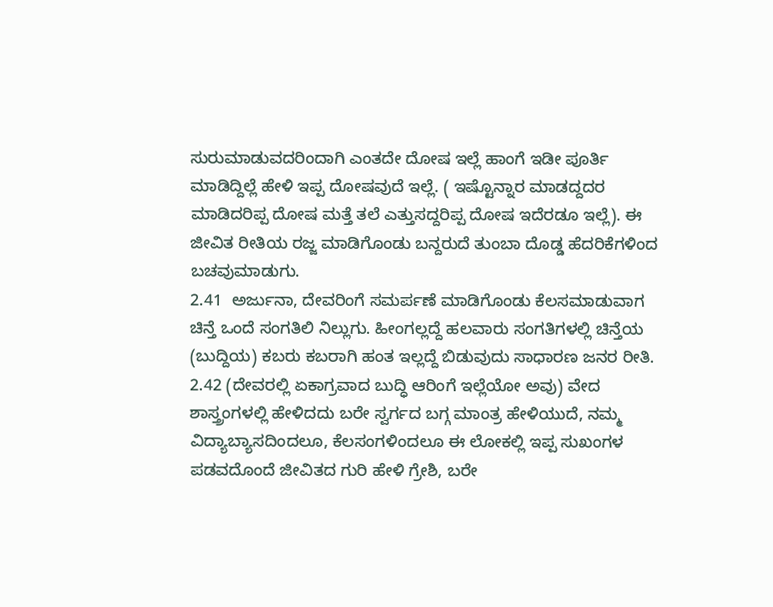ಸುರುಮಾಡುವದರಿಂದಾಗಿ ಎಂತದೇ ದೋಷ ಇಲ್ಲೆ ಹಾಂಗೆ ಇಡೀ ಪೂರ್ತಿ ಮಾಡಿದ್ದಿಲ್ಲೆ ಹೇಳಿ ಇಪ್ಪ ದೋಷವುದೆ ಇಲ್ಲೆ. ( ಇಷ್ಟೊನ್ನಾರ ಮಾಡದ್ದದರ ಮಾಡಿದರಿಪ್ಪ ದೋಷ ಮತ್ತೆ ತಲೆ ಎತ್ತುಸದ್ದರಿಪ್ಪ ದೋಷ ಇದೆರಡೂ ಇಲ್ಲೆ). ಈ ಜೀವಿತ ರೀತಿಯ ರಜ್ಜ ಮಾಡಿಗೊಂಡು ಬನ್ದರುದೆ ತುಂಬಾ ದೊಡ್ಡ ಹೆದರಿಕೆಗಳಿಂದ ಬಚವುಮಾಡುಗು.
2.41  ಅರ್ಜುನಾ, ದೇವರಿಂಗೆ ಸಮರ್ಪಣೆ ಮಾಡಿಗೊಂಡು ಕೆಲಸಮಾಡುವಾಗ ಚಿನ್ತೆ ಒಂದೆ ಸಂಗತಿಲಿ ನಿಲ್ಲುಗು. ಹೀಂಗಲ್ಲದ್ದೆ ಹಲವಾರು ಸಂಗತಿಗಳಲ್ಲಿ ಚಿನ್ತೆಯ (ಬುದ್ದಿಯ) ಕಬರು ಕಬರಾಗಿ ಹಂತ ಇಲ್ಲದ್ದೆ ಬಿಡುವುದು ಸಾಧಾರಣ ಜನರ ರೀತಿ.
2.42 (ದೇವರಲ್ಲಿ ಏಕಾಗ್ರವಾದ ಬುದ್ಧಿ ಆರಿಂಗೆ ಇಲ್ಲೆಯೋ ಅವು) ವೇದ ಶಾಸ್ತ್ರಂಗಳಲ್ಲಿ ಹೇಳಿದದು ಬರೇ ಸ್ವರ್ಗದ ಬಗ್ಗ ಮಾಂತ್ರ ಹೇಳಿಯುದೆ, ನಮ್ಮ ವಿದ್ಯಾಬ್ಯಾಸದಿಂದಲೂ, ಕೆಲಸಂಗಳಿಂದಲೂ ಈ ಲೋಕಲ್ಲಿ ಇಪ್ಪ ಸುಖಂಗಳ ಪಡವದೊಂದೆ ಜೀವಿತದ ಗುರಿ ಹೇಳಿ ಗ್ರೇಶಿ, ಬರೇ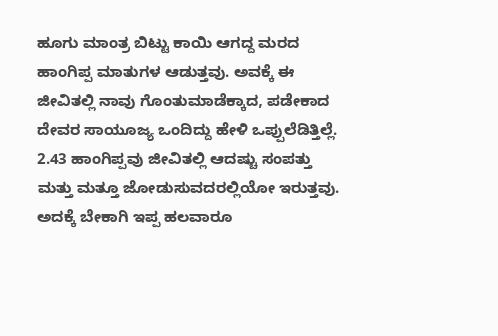ಹೂಗು ಮಾಂತ್ರ ಬಿಟ್ಟು ಕಾಯಿ ಆಗದ್ದ ಮರದ ಹಾಂಗಿಪ್ಪ ಮಾತುಗಳ ಆಡುತ್ತವು. ಅವಕ್ಕೆ ಈ ಜೀವಿತಲ್ಲಿ ನಾವು ಗೊಂತುಮಾಡೆಕ್ಕಾದ, ಪಡೇಕಾದ ದೇವರ ಸಾಯೂಜ್ಯ ಒಂದಿದ್ದು ಹೇಳಿ ಒಪ್ಪುಲೆಡಿತ್ತಿಲ್ಲೆ.
2.43 ಹಾಂಗಿಪ್ಪವು ಜೀವಿತಲ್ಲಿ ಆದಷ್ಚು ಸಂಪತ್ತು ಮತ್ತು ಮತ್ತೂ ಜೋಡುಸುವದರಲ್ಲಿಯೋ ಇರುತ್ತವು. ಅದಕ್ಕೆ ಬೇಕಾಗಿ ಇಪ್ಪ ಹಲವಾರೂ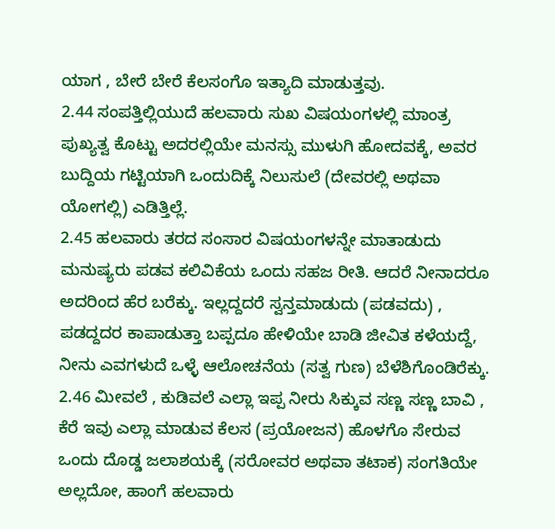ಯಾಗ , ಬೇರೆ ಬೇರೆ ಕೆಲಸಂಗೊ ಇತ್ಯಾದಿ ಮಾಡುತ್ತವು.
2.44 ಸಂಪತ್ತಿಲ್ಲಿಯುದೆ ಹಲವಾರು ಸುಖ ವಿಷಯಂಗಳಲ್ಲಿ ಮಾಂತ್ರ ಪುಖ್ಯತ್ವ ಕೊಟ್ಟು ಅದರಲ್ಲಿಯೇ ಮನಸ್ಸು ಮುಳುಗಿ ಹೋದವಕ್ಕೆ, ಅವರ ಬುದ್ದಿಯ ಗಟ್ಟಿಯಾಗಿ ಒಂದುದಿಕ್ಕೆ ನಿಲುಸುಲೆ (ದೇವರಲ್ಲಿ ಅಥವಾ ಯೋಗಲ್ಲಿ) ಎಡಿತ್ತಿಲ್ಲೆ.
2.45 ಹಲವಾರು ತರದ ಸಂಸಾರ ವಿಷಯಂಗಳನ್ನೇ ಮಾತಾಡುದು ಮನುಷ್ಯರು ಪಡವ ಕಲಿವಿಕೆಯ ಒಂದು ಸಹಜ ರೀತಿ. ಆದರೆ ನೀನಾದರೂ ಅದರಿಂದ ಹೆರ ಬರೆಕ್ಕು. ಇಲ್ಲದ್ದದರೆ ಸ್ವನ್ತಮಾಡುದು (ಪಡವದು) , ಪಡದ್ದದರ ಕಾಪಾಡುತ್ತಾ ಬಪ್ಪದೂ ಹೇಳಿಯೇ ಬಾಡಿ ಜೀವಿತ ಕಳೆಯದ್ದೆ, ನೀನು ಎವಗಳುದೆ ಒಳ್ಳೆ ಆಲೋಚನೆಯ (ಸತ್ವ ಗುಣ) ಬೆಳೆಶಿಗೊಂಡಿರೆಕ್ಕು.
2.46 ಮೀವಲೆ , ಕುಡಿವಲೆ ಎಲ್ಲಾ ಇಪ್ಪ ನೀರು ಸಿಕ್ಕುವ ಸಣ್ಣ ಸಣ್ಣ ಬಾವಿ , ಕೆರೆ ಇವು ಎಲ್ಲಾ ಮಾಡುವ ಕೆಲಸ (ಪ್ರಯೋಜನ) ಹೊಳಗೊ ಸೇರುವ ಒಂದು ದೊಡ್ಡ ಜಲಾಶಯಕ್ಕೆ (ಸರೋವರ ಅಥವಾ ತಟಾಕ) ಸಂಗತಿಯೇ ಅಲ್ಲದೋ, ಹಾಂಗೆ ಹಲವಾರು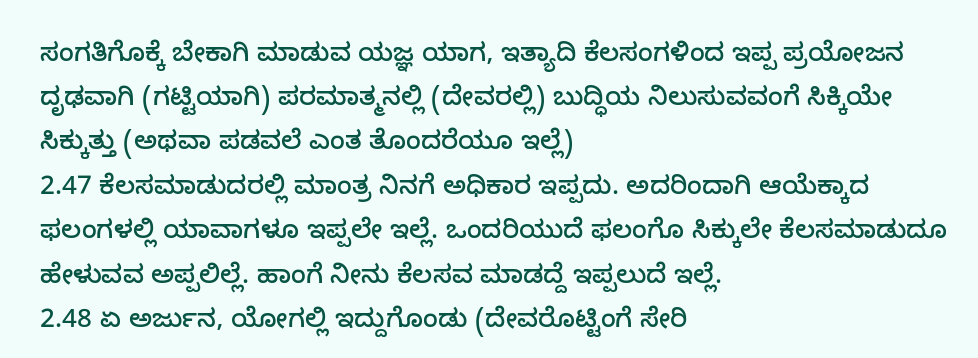ಸಂಗತಿಗೊಕ್ಕೆ ಬೇಕಾಗಿ ಮಾಡುವ ಯಜ್ಞ ಯಾಗ, ಇತ್ಯಾದಿ ಕೆಲಸಂಗಳಿಂದ ಇಪ್ಪ ಪ್ರಯೋಜನ ದೃಢವಾಗಿ (ಗಟ್ಟಿಯಾಗಿ) ಪರಮಾತ್ಮನಲ್ಲಿ (ದೇವರಲ್ಲಿ) ಬುದ್ಧಿಯ ನಿಲುಸುವವಂಗೆ ಸಿಕ್ಕಿಯೇ ಸಿಕ್ಕುತ್ತು (ಅಥವಾ ಪಡವಲೆ ಎಂತ ತೊಂದರೆಯೂ ಇಲ್ಲೆ)
2.47 ಕೆಲಸಮಾಡುದರಲ್ಲಿ ಮಾಂತ್ರ ನಿನಗೆ ಅಧಿಕಾರ ಇಪ್ಪದು. ಅದರಿಂದಾಗಿ ಆಯೆಕ್ಕಾದ ಫಲಂಗಳಲ್ಲಿ ಯಾವಾಗಳೂ ಇಪ್ಪಲೇ ಇಲ್ಲೆ. ಒಂದರಿಯುದೆ ಫಲಂಗೊ ಸಿಕ್ಕುಲೇ ಕೆಲಸಮಾಡುದೂ ಹೇಳುವವ ಅಪ್ಪಲಿಲ್ಲೆ. ಹಾಂಗೆ ನೀನು ಕೆಲಸವ ಮಾಡದ್ದೆ ಇಪ್ಪಲುದೆ ಇಲ್ಲೆ.
2.48 ಏ ಅರ್ಜುನ, ಯೋಗಲ್ಲಿ ಇದ್ದುಗೊಂಡು (ದೇವರೊಟ್ಟಿಂಗೆ ಸೇರಿ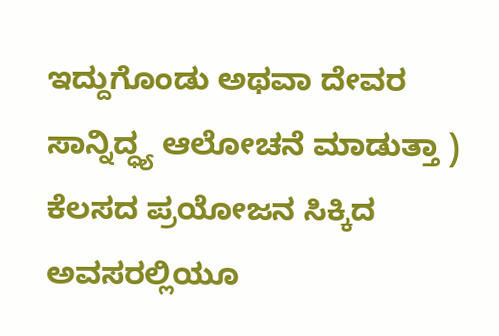ಇದ್ದುಗೊಂಡು ಅಥವಾ ದೇವರ ಸಾನ್ನಿದ್ಧ್ಯ ಆಲೋಚನೆ ಮಾಡುತ್ತಾ )  ಕೆಲಸದ ಪ್ರಯೋಜನ ಸಿಕ್ಕಿದ ಅವಸರಲ್ಲಿಯೂ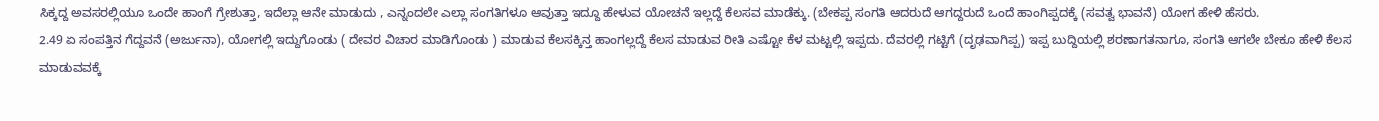ಸಿಕ್ಕದ್ದ ಅವಸರಲ್ಲಿಯೂ ಒಂದೇ ಹಾಂಗೆ ಗ್ರೇಶುತ್ತಾ, ಇದೆಲ್ಲಾ ಆನೇ ಮಾಡುದು , ಎನ್ನಂದಲೇ ಎಲ್ಲಾ ಸಂಗತಿಗಳೂ ಆವುತ್ತಾ ಇದ್ದೂ ಹೇಳುವ ಯೋಚನೆ ಇಲ್ಲದ್ದೆ ಕೆಲಸವ ಮಾಡೆಕ್ಕು. (ಬೇಕಪ್ಪ ಸಂಗತಿ ಆದರುದೆ ಆಗದ್ದರುದೆ ಒಂದೆ ಹಾಂಗಿಪ್ಪದಕ್ಕೆ (ಸವತ್ವ ಭಾವನೆ) ಯೋಗ ಹೇಳಿ ಹೆಸರು.
2.49 ಏ ಸಂಪತ್ತಿನ ಗೆದ್ದವನೆ (ಅರ್ಜುನಾ), ಯೋಗಲ್ಲಿ ಇದ್ದುಗೊಂಡು ( ದೇವರ ವಿಚಾರ ಮಾಡಿಗೊಂಡು ) ಮಾಡುವ ಕೆಲಸಕ್ಕಿನ್ತ ಹಾಂಗಲ್ಲದ್ದೆ ಕೆಲಸ ಮಾಡುವ ರೀತಿ ಎಷ್ಟೋ ಕೆಳ ಮಟ್ಟಲ್ಲಿ ಇಪ್ಪದು. ದೆವರಲ್ಲಿ ಗಟ್ಟಿಗೆ (ದೃಢವಾಗಿಪ್ಪ) ಇಪ್ಪ ಬುದ್ದಿಯಲ್ಲಿ ಶರಣಾಗತನಾಗೂ, ಸಂಗತಿ ಆಗಲೇ ಬೇಕೂ ಹೇಳಿ ಕೆಲಸ ಮಾಡುವವಕ್ಕೆ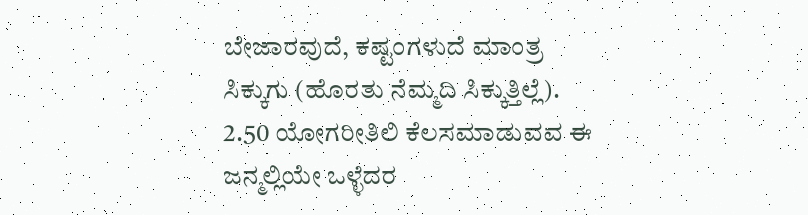ಬೇಜಾರವುದೆ, ಕಷ್ಟಂಗಳುದೆ ಮಾಂತ್ರ ಸಿಕ್ಕುಗು (ಹೊರತು ನೆಮ್ಮದಿ ಸಿಕ್ಕುತ್ತಿಲ್ಲೆ).
2.50 ಯೋಗರೀತಿಲಿ ಕೆಲಸಮಾಡುವವ ಈ ಜನ್ಮಲ್ಲಿಯೇ ಒಳ್ಳೆದರ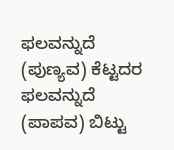ಫಲವನ್ನುದೆ (ಪುಣ್ಯವ) ಕೆಟ್ಟದರ ಫಲವನ್ನುದೆ (ಪಾಪವ) ಬಿಟ್ಟು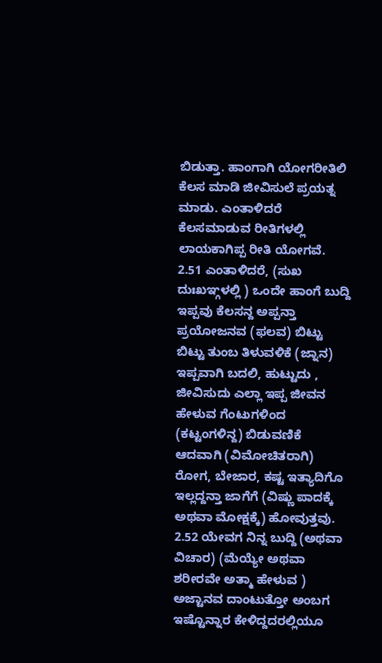ಬಿಡುತ್ತಾ. ಹಾಂಗಾಗಿ ಯೋಗರೀತಿಲಿ ಕೆಲಸ ಮಾಡಿ ಜೀವಿಸುಲೆ ಪ್ರಯತ್ನ ಮಾಡು. ಎಂತಾಳಿದರೆ ಕೆಲಸಮಾಡುವ ರೀತಿಗಳಲ್ಲಿ ಲಾಯಕಾಗಿಪ್ಪ ರೀತಿ ಯೋಗವೆ.
2.51 ಎಂತಾಳಿದರೆ, (ಸುಖ ದುಃಖಞ್ಗಳಲ್ಲಿ ) ಒಂದೇ ಹಾಂಗೆ ಬುದ್ದಿ ಇಪ್ಪವು ಕೆಲಸನ್ದ ಅಪ್ಪನ್ತಾ ಪ್ರಯೋಜನವ (ಫಲವ) ಬಿಟ್ಟು ಬಿಟ್ಟು ತುಂಬ ತಿಳುವಳಿಕೆ (ಜ್ನಾನ) ಇಪ್ಪವಾಗಿ ಬದಲಿ, ಹುಟ್ಟುದು , ಜೀವಿಸುದು ಎಲ್ಲಾ ಇಪ್ಪ ಜೀವನ ಹೇಳುವ ಗೆಂಟುಗಳಿಂದ (ಕಟ್ಟಂಗಳಿನ್ದ) ಬಿಡುವಣಿಕೆ ಆದವಾಗಿ (ವಿಮೋಚಿತರಾಗಿ)  ರೋಗ, ಬೇಜಾರ, ಕಷ್ಟ ಇತ್ಯಾದಿಗೊ ಇಲ್ಲದ್ದನ್ತಾ ಜಾಗೆಗೆ (ವಿಷ್ಣು ಪಾದಕ್ಕೆ ಅಥವಾ ಮೋಕ್ಷಕ್ಕೆ) ಹೋವುತ್ತವು.
2.52 ಯೇವಗ ನಿನ್ನ ಬುದ್ದಿ (ಅಥವಾ ವಿಚಾರ) (ಮೆಯ್ಯೇ ಅಥವಾ ಶರೀರವೇ ಅತ್ಮಾ ಹೇಳುವ ) ಅಜ್ಟಾನವ ದಾಂಟುತ್ತೋ ಅಂಬಗ ಇಷ್ಟೊನ್ನಾರ ಕೇಳಿದ್ದದರಲ್ಲಿಯೂ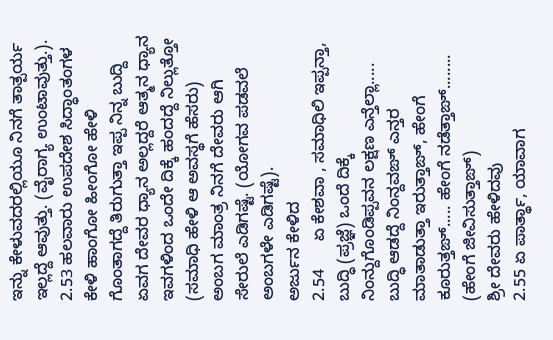ಇನ್ನು ಕೇಳುವದರಲ್ಲಿಯೂ ನಿನಗೆ ತಾತ್ಪರ್ಯ ಇಲ್ಲದ್ದೆ ಆವುತ್ತು. (ವೈರಾಗ್ಯ ಉಂಟಾವುತ್ತು.).
2.53 ಹಲವಾರು ಉಪದೇಶ ಸಿದ್ಧಾಂತಂಗಳ ಕೇಳಿ ಹಾಂಗೋ ಹೀಂಗೋ ಹೇಳಿ ಗೊಂತಾಗದ್ದೆ ತಿರುಗುತ್ತಾ ಇಪ್ಪ ನಿನ್ನ ಬುದ್ದಿ ಏವಗ ದೇವರ ಧ್ಯಾನ ಅಲ್ಲದ್ದರೆ ಆತ್ಮನ ಧ್ಯಾನ ಇವಗಳಿಂದ ಒಂದೇ ದಿಕ್ಕೆ ಹಂದದ್ದೆ ನಿಲ್ಲುತ್ತೋ (ಸಮಾಧಿ ಹೇಳಿ ಆ ಅವಸ್ಥಗೆ ಹೆಸರು) ಅಂಬಗ ಮಾಂತ್ರ ನಿನಗೆ ದೇವರು ಆಗಿ ಸೇರುಲೆ ಎಡಿಗಷ್ಟೆ. (ಯೋಗವ ಪಡವಲೆ ಅಂಬಗಳೇ ಎಡಿಗಷ್ಟೆ).
ಅರ್ಜುನ ಕೇಳಿದ
2.54      ಏ ಕೇಶವಾ , ಸಮಾಧಿಲಿ ಇಪ್ಪನ್ತಾ, ಬುದ್ಧಿ (ಪ್ರಜ್ಞೆ) ಒಂದೆ ದಿಕ್ಕೆ ನಿಂನ್ದುಗೊಂಡಿಪ್ಪವನ ಲಕ್ಷಣ ಎನ್ತೆಲ್ಲಾ..... ಬುದ್ಧಿ ಆಡದ್ದೆ ನಿಂನ್ದವಙ್ ಎನ್ತರ ಮಾತಾಡುತ್ತಾ ಇರುತ್ತಾಙ್, ಹೇಂಗೆ ಕೂರುತ್ತಙ್..... ಹೇಂಗೆ ನಡೆತ್ತಾಙ್........ (ಹೇಂಗೆ ಜೀವಿಸುತ್ತಾಙ್)
ಶ್ರೀ ದೇವರು ಹೇಳಿದವು
2.55 ಏ ಪಾರ್ತ್ಥಾ, ಯಾವಾಗ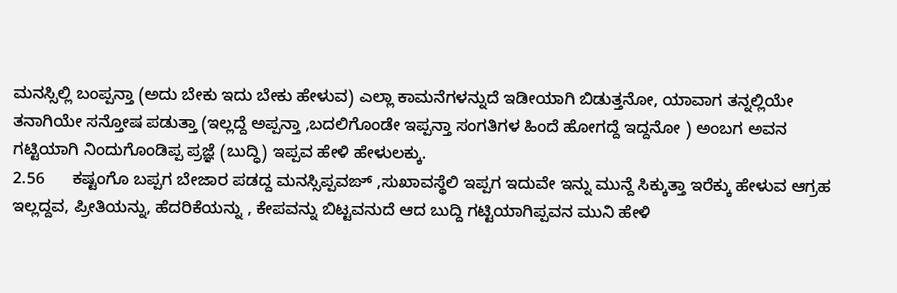ಮನಸ್ಸಿಲ್ಲಿ ಬಂಪ್ಪನ್ತಾ (ಅದು ಬೇಕು ಇದು ಬೇಕು ಹೇಳುವ) ಎಲ್ಲಾ ಕಾಮನೆಗಳನ್ನುದೆ ಇಡೀಯಾಗಿ ಬಿಡುತ್ತನೋ, ಯಾವಾಗ ತನ್ನಲ್ಲಿಯೇ ತನಾಗಿಯೇ ಸನ್ತೋಷ ಪಡುತ್ತಾ (ಇಲ್ಲದ್ದೆ ಅಪ್ಪನ್ತಾ ,ಬದಲಿಗೊಂಡೇ ಇಪ್ಪನ್ತಾ ಸಂಗತಿಗಳ ಹಿಂದೆ ಹೋಗದ್ದೆ ಇದ್ದನೋ ) ಅಂಬಗ ಅವನ ಗಟ್ಟಿಯಾಗಿ ನಿಂದುಗೊಂಡಿಪ್ಪ ಪ್ರಜ್ಞೆ (ಬುದ್ಧಿ) ಇಪ್ಪವ ಹೇಳಿ ಹೇಳುಲಕ್ಕು.
2.56      ಕಷ್ಟಂಗೊ ಬಪ್ಪಗ ಬೇಜಾರ ಪಡದ್ದ ಮನಸ್ಸಿಪ್ಪವಙ್ ,ಸುಖಾವಸ್ಥೆಲಿ ಇಪ್ಪಗ ಇದುವೇ ಇನ್ನು ಮುನ್ದೆ ಸಿಕ್ಕುತ್ತಾ ಇರೆಕ್ಕು ಹೇಳುವ ಆಗ್ರಹ ಇಲ್ಲದ್ದವ, ಪ್ರೀತಿಯನ್ನು, ಹೆದರಿಕೆಯನ್ನು , ಕೇಪವನ್ನು ಬಿಟ್ಟವನುದೆ ಆದ ಬುದ್ದಿ ಗಟ್ಟಿಯಾಗಿಪ್ಪವನ ಮುನಿ ಹೇಳಿ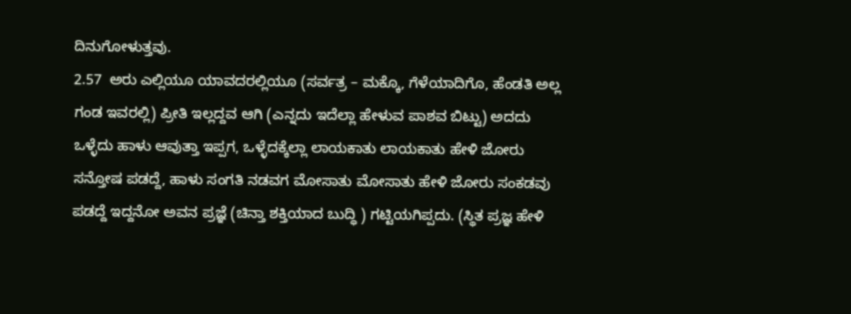ದಿನುಗೋಳುತ್ತವು.
2.57  ಅರು ಎಲ್ಲಿಯೂ ಯಾವದರಲ್ಲಿಯೂ (ಸರ್ವತ್ರ – ಮಕ್ಕೊ, ಗೆಳೆಯಾದಿಗೊ, ಹೆಂಡತಿ ಅಲ್ಲ ಗಂಡ ಇವರಲ್ಲಿ) ಪ್ರೀತಿ ಇಲ್ಲದ್ದವ ಆಗಿ (ಎನ್ನದು ಇದೆಲ್ಲಾ ಹೇಳುವ ಪಾಶವ ಬಿಟ್ಟು) ಅದದು ಒಳ್ಳೆದು ಹಾಳು ಆವುತ್ತಾ ಇಪ್ಪಗ, ಒಳ್ಳೆದಕ್ಕೆಲ್ಲಾ ಲಾಯಕಾತು ಲಾಯಕಾತು ಹೇಳಿ ಜೋರು ಸನ್ತೋಷ ಪಡದ್ದೆ, ಹಾಳು ಸಂಗತಿ ನಡವಗ ಮೋಸಾತು ಮೋಸಾತು ಹೇಳಿ ಜೋರು ಸಂಕಡವು ಪಡದ್ದೆ ಇದ್ದನೋ ಅವನ ಪ್ರಜ್ಞೆ (ಚಿನ್ತಾ ಶಕ್ತಿಯಾದ ಬುದ್ಧಿ ) ಗಟ್ಟಿಯಗಿಪ್ಪದು. (ಸ್ಥಿತ ಪ್ರಜ್ಞ ಹೇಳಿ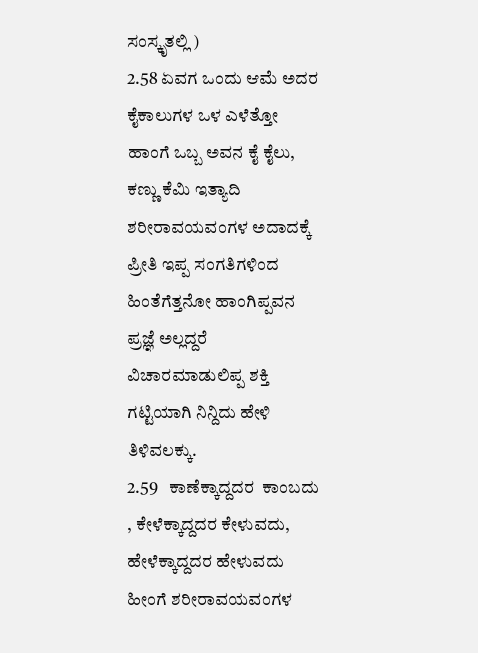ಸಂಸ್ಕೃತಲ್ಲಿ )
2.58 ಏವಗ ಒಂದು ಆಮೆ ಅದರ ಕೈಕಾಲುಗಳ ಒಳ ಎಳೆತ್ತೋ ಹಾಂಗೆ ಒಬ್ಬ ಅವನ ಕೈ ಕೈಲು, ಕಣ್ಣು ಕೆಮಿ ಇತ್ಯಾದಿ ಶರೀರಾವಯವಂಗಳ ಅದಾದಕ್ಕೆ ಪ್ರೀತಿ ಇಪ್ಪ ಸಂಗತಿಗಳಿಂದ ಹಿಂತೆಗೆತ್ತನೋ ಹಾಂಗಿಪ್ಪವನ ಪ್ರಜ್ಞೆ ಅಲ್ಲದ್ದರೆ ವಿಚಾರಮಾಡುಲಿಪ್ಪ ಶಕ್ತಿ ಗಟ್ಟಿಯಾಗಿ ನಿನ್ದಿದು ಹೇಳಿ ತಿಳಿವಲಕ್ಕು.
2.59   ಕಾಣೆಕ್ಕಾದ್ದದರ  ಕಾಂಬದು , ಕೇಳೆಕ್ಕಾದ್ದದರ ಕೇಳುವದು, ಹೇಳೆಕ್ಕಾದ್ದದರ ಹೇಳುವದು ಹೀಂಗೆ ಶರೀರಾವಯವಂಗಳ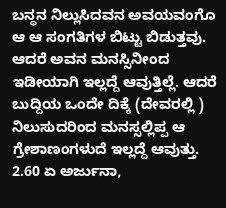ಬನ್ಧನ ನಿಲ್ಲುಸಿದವನ ಅವಯವಂಗೊ ಆ ಆ ಸಂಗತಿಗಳ ಬಿಟ್ಟು ಬಿಡುತ್ತವು. ಆದರೆ ಅವನ ಮನಸ್ಸಿನೀಂದ ಇಡೀಯಾಗಿ ಇಲ್ಲದ್ದೆ ಆವುತ್ತಿಲ್ಲೆ. ಆದರೆ ಬುದ್ದಿಯ ಒಂದೇ ದಿಕ್ಕೆ (ದೇವರಲ್ಲಿ ) ನಿಲುಸುದರಿಂದ ಮನಸ್ಸಲ್ಲಿಪ್ಪ ಆ ಗ್ರೇಶಾಣಂಗಳುದೆ ಇಲ್ಲದ್ದೆ ಆವುತ್ತು.
2.60 ಏ ಅರ್ಜುನಾ,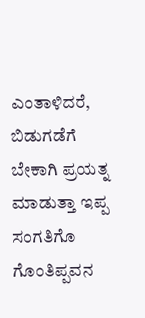ಎಂತಾಳಿದರೆ, ಬಿಡುಗಡೆಗೆ ಬೇಕಾಗಿ ಪ್ರಯತ್ನ ಮಾಡುತ್ತಾ ಇಪ್ಪ ಸಂಗತಿಗೊ ಗೊಂತಿಪ್ಪವನ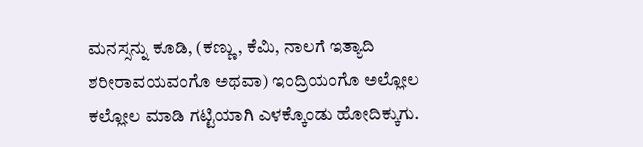ಮನಸ್ಸನ್ನು ಕೂಡಿ, (ಕಣ್ಣು , ಕೆಮಿ, ನಾಲಗೆ ಇತ್ಯಾದಿ ಶರೀರಾವಯವಂಗೊ ಅಥವಾ) ಇಂದ್ರಿಯಂಗೊ ಅಲ್ಲೋಲ ಕಲ್ಲೋಲ ಮಾಡಿ ಗಟ್ಟಿಯಾಗಿ ಎಳಕ್ಕೊಂಡು ಹೋದಿಕ್ಕುಗು.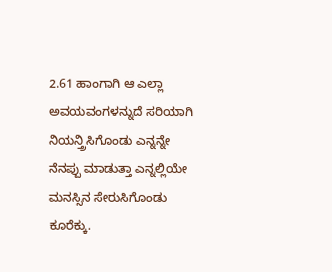2.61 ಹಾಂಗಾಗಿ ಆ ಎಲ್ಲಾ ಅವಯವಂಗಳನ್ನುದೆ ಸರಿಯಾಗಿ ನಿಯನ್ತ್ರಿಸಿಗೊಂಡು ಎನ್ನನ್ನೇ ನೆನಪ್ಪು ಮಾಡುತ್ತಾ ಎನ್ನಲ್ಲಿಯೇ ಮನಸ್ಸಿನ ಸೇರುಸಿಗೊಂಡು ಕೂರೆಕ್ಕು.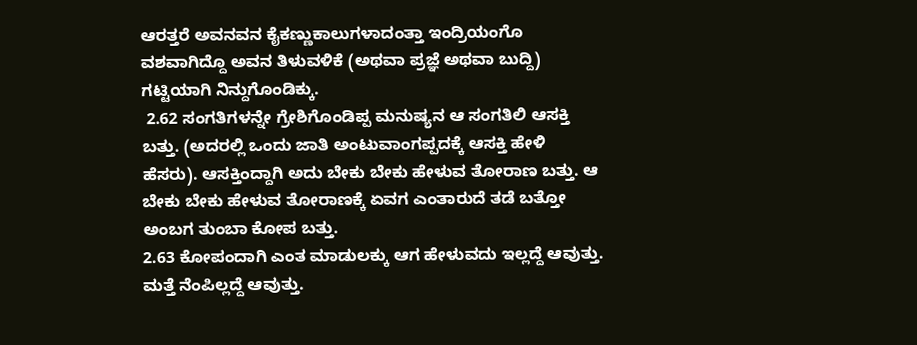ಆರತ್ತರೆ ಅವನವನ ಕೈಕಣ್ಣುಕಾಲುಗಳಾದಂತ್ತಾ ಇಂದ್ರಿಯಂಗೊ ವಶವಾಗಿದ್ದೊ ಅವನ ತಿಳುವಳಿಕೆ (ಅಥವಾ ಪ್ರಜ್ಞೆ ಅಥವಾ ಬುದ್ದಿ) ಗಟ್ಟಿಯಾಗಿ ನಿನ್ದುಗೊಂಡಿಕ್ಕು.
 2.62 ಸಂಗತಿಗಳನ್ನೇ ಗ್ರೇಶಿಗೊಂಡಿಪ್ಪ ಮನುಷ್ಯನ ಆ ಸಂಗತಿಲಿ ಆಸಕ್ತಿ ಬತ್ತು. (ಅದರಲ್ಲಿ ಒಂದು ಜಾತಿ ಅಂಟುವಾಂಗಪ್ಪದಕ್ಕೆ ಆಸಕ್ತಿ ಹೇಳಿ ಹೆಸರು). ಆಸಕ್ತಿಂದ್ದಾಗಿ ಅದು ಬೇಕು ಬೇಕು ಹೇಳುವ ತೋರಾಣ ಬತ್ತು. ಆ ಬೇಕು ಬೇಕು ಹೇಳುವ ತೋರಾಣಕ್ಕೆ ಏವಗ ಎಂತಾರುದೆ ತಡೆ ಬತ್ತೋ ಅಂಬಗ ತುಂಬಾ ಕೋಪ ಬತ್ತು.
2.63 ಕೋಪಂದಾಗಿ ಎಂತ ಮಾಡುಲಕ್ಕು ಆಗ ಹೇಳುವದು ಇಲ್ಲದ್ದೆ ಆವುತ್ತು. ಮತ್ತೆ ನೆಂಪಿಲ್ಲದ್ದೆ ಆವುತ್ತು.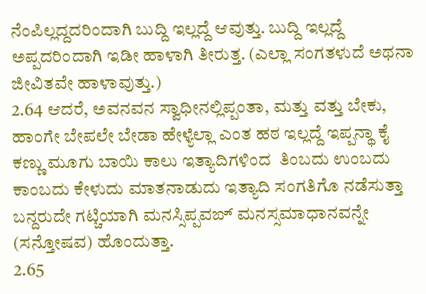ನೆಂಪಿಲ್ಲದ್ದದರಿಂದಾಗಿ ಬುದ್ದಿ ಇಲ್ಲದ್ದೆ ಆವುತ್ತು. ಬುದ್ದಿ ಇಲ್ಲದ್ದೆ ಅಪ್ಪದರಿಂದಾಗಿ ಇಡೀ ಹಾಳಾಗಿ ತೀರುತ್ತ. (ಎಲ್ಲಾ ಸಂಗತಳುದೆ ಅಥನಾ ಜೀವಿತವೇ ಹಾಳಾವುತ್ತು.)
2.64 ಆದರೆ, ಅವನವನ ಸ್ವಾಧೀನಲ್ಲಿಪ್ಪಂತಾ, ಮತ್ತು ವತ್ತು ಬೇಕು, ಹಾಂಗೇ ಬೇಪಲೇ ಬೇಡಾ ಹೇಳ್ಯೆಲ್ಲಾ ಎಂತ ಹಠ ಇಲ್ಲದ್ದೆ ಇಪ್ಪನ್ಥಾ ಕೈ ಕಣ್ಣು ಮೂಗು ಬಾಯಿ ಕಾಲು ಇತ್ಯಾದಿಗಳಿಂದ  ತಿಂಬದು ಉಂಬದು ಕಾಂಬದು ಕೇಳುದು ಮಾತನಾಡುದು ಇತ್ಯಾದಿ ಸಂಗತಿಗೊ ನಡೆಸುತ್ತಾ ಬನ್ದರುದೇ ಗಟ್ಚಿಯಾಗಿ ಮನಸ್ಸಿಪ್ಪವಙ್ ಮನಸ್ಸಮಾಧಾನವನ್ನೇ (ಸನ್ತೋಷವ) ಹೊಂದುತ್ತಾ.
2.65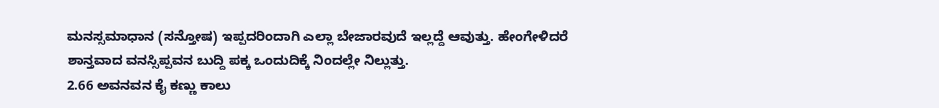ಮನಸ್ಸಮಾಧಾನ (ಸನ್ತೋಷ) ಇಪ್ಪದರಿಂದಾಗಿ ಎಲ್ಲಾ ಬೇಜಾರವುದೆ ಇಲ್ಲದ್ದೆ ಆವುತ್ತು. ಹೇಂಗೇಳಿದರೆ ಶಾನ್ತವಾದ ವನಸ್ಸಿಪ್ಪವನ ಬುದ್ದಿ ಪಕ್ಕ ಒಂದುದಿಕ್ಕೆ ನಿಂದಲ್ಲೇ ನಿಲ್ಲುತ್ತು.
2.66 ಅವನವನ ಕೈ ಕಣ್ಣು ಕಾಲು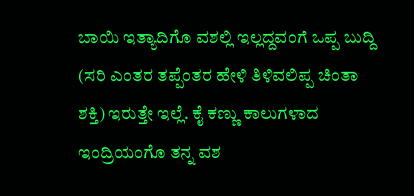ಬಾಯಿ ಇತ್ಯಾದಿಗೊ ವಶಲ್ಲಿ ಇಲ್ಲದ್ದವಂಗೆ ಒಪ್ಪ ಬುದ್ದಿ (ಸರಿ ಎಂತರ ತಪ್ಪೆಂತರ ಹೇಳಿ ತಿಳಿವಲಿಪ್ಪ ಚಿಂತಾ ಶಕ್ತಿ) ಇರುತ್ತೇ ಇಲ್ಲೆ. ಕೈ ಕಣ್ಣು ಕಾಲುಗಳಾದ ಇಂದ್ರಿಯಂಗೊ ತನ್ನ ವಶ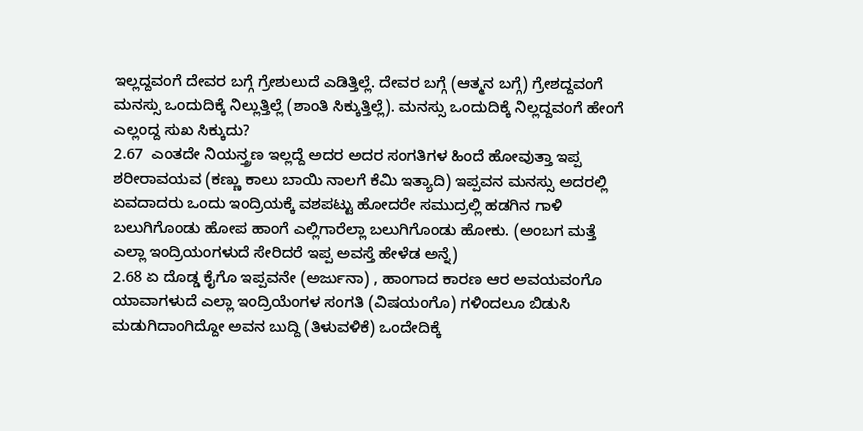ಇಲ್ಲದ್ದವಂಗೆ ದೇವರ ಬಗ್ಗೆ ಗ್ರೇಶುಲುದೆ ಎಡಿತ್ತಿಲ್ಲೆ. ದೇವರ ಬಗ್ಗೆ (ಆತ್ಮನ ಬಗ್ಗೆ) ಗ್ರೇಶದ್ದವಂಗೆ ಮನಸ್ಸು ಒಂದುದಿಕ್ಕೆ ನಿಲ್ಲುತ್ತಿಲ್ಲೆ (ಶಾಂತಿ ಸಿಕ್ಕುತ್ತಿಲ್ಲೆ). ಮನಸ್ಸು ಒಂದುದಿಕ್ಕೆ ನಿಲ್ಲದ್ದವಂಗೆ ಹೇಂಗೆ ಎಲ್ಲಂದ್ದ ಸುಖ ಸಿಕ್ಕುದು?
2.67  ಎಂತದೇ ನಿಯನ್ತ್ರಣ ಇಲ್ಲದ್ದೆ ಅದರ ಅದರ ಸಂಗತಿಗಳ ಹಿಂದೆ ಹೋವುತ್ತಾ ಇಪ್ಪ ಶರೀರಾವಯವ (ಕಣ್ಣು ಕಾಲು ಬಾಯಿ ನಾಲಗೆ ಕೆಮಿ ಇತ್ಯಾದಿ) ಇಪ್ಪವನ ಮನಸ್ಸು ಅದರಲ್ಲಿ ಏವದಾದರು ಒಂದು ಇಂದ್ರಿಯಕ್ಕೆ ವಶಪಟ್ಟು ಹೋದರೇ ಸಮುದ್ರಲ್ಲಿ ಹಡಗಿನ ಗಾಳಿ ಬಲುಗಿಗೊಂಡು ಹೋಪ ಹಾಂಗೆ ಎಲ್ಲಿಗಾರೆಲ್ಲಾ ಬಲುಗಿಗೊಂಡು ಹೋಕು. (ಅಂಬಗ ಮತ್ತೆ ಎಲ್ಲಾ ಇಂದ್ರಿಯಂಗಳುದೆ ಸೇರಿದರೆ ಇಪ್ಪ ಅವಸ್ತೆ ಹೇಳೆಡ ಅನ್ನೆ)
2.68 ಏ ದೊಡ್ಡ ಕೈಗೊ ಇಪ್ಪವನೇ (ಅರ್ಜುನಾ) , ಹಾಂಗಾದ ಕಾರಣ ಆರ ಅವಯವಂಗೊ ಯಾವಾಗಳುದೆ ಎಲ್ಲಾ ಇಂದ್ರಿಯೆಂಗಳ ಸಂಗತಿ (ವಿಷಯಂಗೊ) ಗಳಿಂದಲೂ ಬಿಡುಸಿ ಮಡುಗಿದಾಂಗಿದ್ದೋ ಅವನ ಬುದ್ದಿ (ತಿಳುವಳಿಕೆ) ಒಂದೇದಿಕ್ಕೆ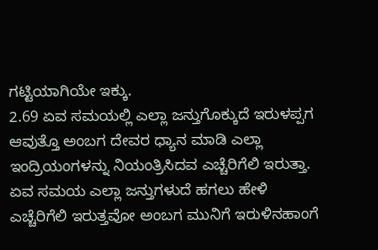ಗಟ್ಟಿಯಾಗಿಯೇ ಇಕ್ಕು.
2.69 ಏವ ಸಮಯಲ್ಲಿ ಎಲ್ಲಾ ಜನ್ತುಗೊಕ್ಕುದೆ ಇರುಳಪ್ಪಗ ಆವುತ್ತೊ ಅಂಬಗ ದೇವರ ಧ್ಯಾನ ಮಾಡಿ ಎಲ್ಲಾ ಇಂದ್ರಿಯಂಗಳನ್ನು ನಿಯಂತ್ರಿಸಿದವ ಎಚ್ಚೆರಿಗೆಲಿ ಇರುತ್ತಾ. ಏವ ಸಮಯ ಎಲ್ಲಾ ಜನ್ತುಗಳುದೆ ಹಗಲು ಹೇಳಿ ಎಚ್ಚೆರಿಗೆಲಿ ಇರುತ್ತವೋ ಅಂಬಗ ಮುನಿಗೆ ಇರುಳಿನಹಾಂಗೆ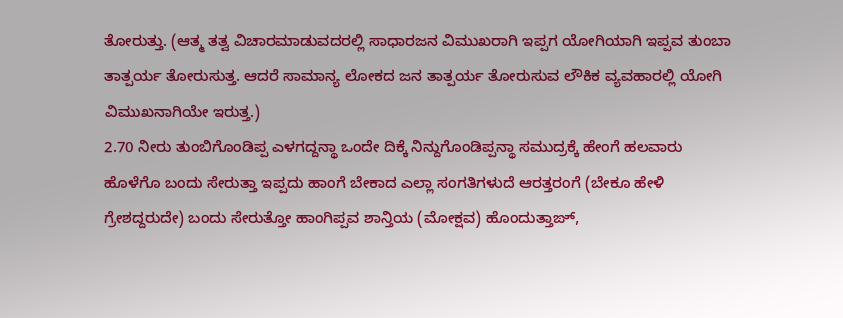ತೋರುತ್ತು. (ಆತ್ಮ ತತ್ವ ವಿಚಾರಮಾಡುವದರಲ್ಲಿ ಸಾಧಾರಜನ ವಿಮುಖರಾಗಿ ಇಪ್ಪಗ ಯೋಗಿಯಾಗಿ ಇಪ್ಪವ ತುಂಬಾ ತಾತ್ಪರ್ಯ ತೋರುಸುತ್ತ. ಆದರೆ ಸಾಮಾನ್ಯ ಲೋಕದ ಜನ ತಾತ್ಪರ್ಯ ತೋರುಸುವ ಲೌಕಿಕ ವ್ಯವಹಾರಲ್ಲಿ ಯೋಗಿ ವಿಮುಖನಾಗಿಯೇ ಇರುತ್ತ.)
2.70 ನೀರು ತುಂಬಿಗೊಂಡಿಪ್ಪ ಎಳಗದ್ದನ್ಥಾ ಒಂದೇ ದಿಕ್ಕೆ ನಿನ್ದುಗೊಂಡಿಪ್ಪನ್ಥಾ ಸಮುದ್ರಕ್ಕೆ ಹೇಂಗೆ ಹಲವಾರು ಹೊಳೆಗೊ ಬಂದು ಸೇರುತ್ತಾ ಇಪ್ಪದು ಹಾಂಗೆ ಬೇಕಾದ ಎಲ್ಲಾ ಸಂಗತಿಗಳುದೆ ಆರತ್ತರಂಗೆ (ಬೇಕೂ ಹೇಳಿ ಗ್ರೇಶದ್ದರುದೇ) ಬಂದು ಸೇರುತ್ತೋ ಹಾಂಗಿಪ್ಪವ ಶಾನ್ತಿಯ (ಮೋಕ್ಷವ) ಹೊಂದುತ್ತಾಙ್,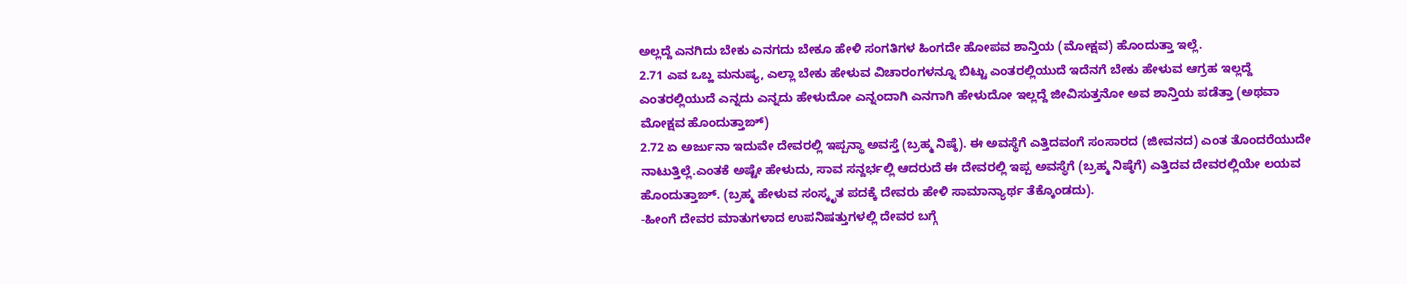ಅಲ್ಲದ್ದೆ ಎನಗಿದು ಬೇಕು ಎನಗದು ಬೇಕೂ ಹೇಳಿ ಸಂಗತಿಗಳ ಹಿಂಗದೇ ಹೋಪವ ಶಾನ್ತಿಯ (ಮೋಕ್ಷವ) ಹೊಂದುತ್ತಾ ಇಲ್ಲೆ.
2.71 ಎವ ಒಬ್ಹ ಮನುಷ್ಯ, ಎಲ್ಲಾ ಬೇಕು ಹೇಳುವ ವಿಚಾರಂಗಳನ್ನೂ ಬಿಟ್ಟು ಎಂತರಲ್ಲಿಯುದೆ ಇದೆನಗೆ ಬೇಕು ಹೇಳುವ ಆಗ್ರಹ ಇಲ್ಲದ್ದೆ ಎಂತರಲ್ಲಿಯುದೆ ಎನ್ನದು ಎನ್ನದು ಹೇಳುದೋ ಎನ್ನಂದಾಗಿ ಎನಗಾಗಿ ಹೇಳುದೋ ಇಲ್ಲದ್ದೆ ಜೀವಿಸುತ್ತನೋ ಅವ ಶಾನ್ತಿಯ ಪಡೆತ್ತಾ (ಅಥವಾ ಮೋಕ್ಷವ ಹೊಂದುತ್ತಾಙ್)
2.72 ಏ ಅರ್ಜುನಾ ಇದುವೇ ದೇವರಲ್ಲಿ ಇಪ್ಪನ್ಥಾ ಅವಸ್ತೆ (ಬ್ರಹ್ಮ ನಿಷ್ಠೆ). ಈ ಅವಸ್ಥೆಗೆ ಎತ್ತಿದವಂಗೆ ಸಂಸಾರದ (ಜೀವನದ) ಎಂತ ತೊಂದರೆಯುದೇ ನಾಟುತ್ತಿಲ್ಲೆ.ಎಂತಕೆ ಅಷ್ಟೇ ಹೇಳುದು, ಸಾವ ಸನ್ದರ್ಭಲ್ಲಿ ಆದರುದೆ ಈ ದೇವರಲ್ಲಿ ಇಪ್ಪ ಅವಸ್ಥೆಗೆ (ಬ್ರಹ್ಮ ನಿಷ್ಠೆಗೆ) ಎತ್ತಿದವ ದೇವರಲ್ಲಿಯೇ ಲಯವ ಹೊಂದುತ್ತಾಙ್. (ಬ್ರಹ್ಮ ಹೇಳುವ ಸಂಸ್ಕೃತ ಪದಕ್ಕೆ ದೇವರು ಹೇಳಿ ಸಾಮಾನ್ಯಾರ್ಥ ತೆಕ್ಕೊಂಡದು).
-ಹೀಂಗೆ ದೇವರ ಮಾತುಗಳಾದ ಉಪನಿಷತ್ತುಗಳಲ್ಲಿ ದೇವರ ಬಗ್ಗೆ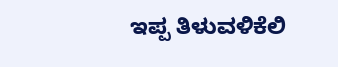ಇಪ್ಪ ತಿಳುವಳಿಕೆಲಿ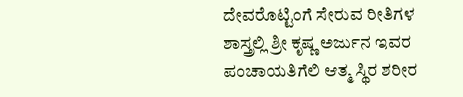ದೇವರೊಟ್ಟಿಂಗೆ ಸೇರುವ ರೀತಿಗಳ ಶಾಸ್ತ್ರಲ್ಲಿ ಶ್ರೀ ಕೃಷ್ಣ ಅರ್ಜುನ ಇವರ ಪಂಚಾಯತಿಗೆಲಿ ಆತ್ಮ ಸ್ಥಿರ ಶರೀರ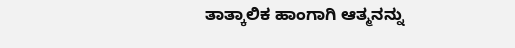ತಾತ್ಕಾಲಿಕ ಹಾಂಗಾಗಿ ಆತ್ಮನನ್ನು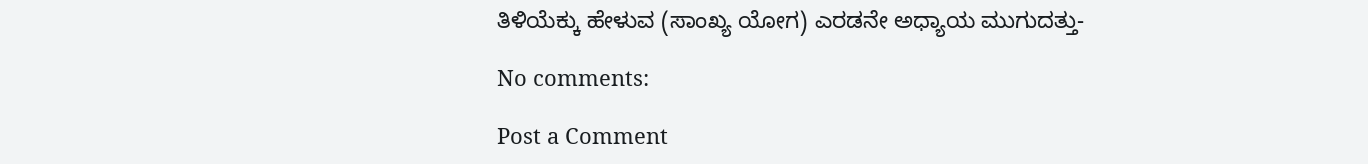ತಿಳಿಯೆಕ್ಕು ಹೇಳುವ (ಸಾಂಖ್ಯ ಯೋಗ) ಎರಡನೇ ಅಧ್ಯಾಯ ಮುಗುದತ್ತು-

No comments:

Post a Comment